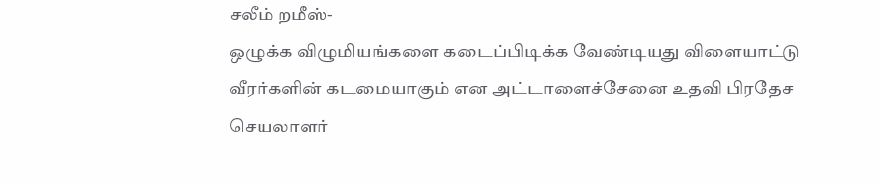சலீம் றமீஸ்-
ஒழுக்க விழுமியங்களை கடைப்பிடிக்க வேண்டியது விளையாட்டு வீரர்களின் கடமையாகும் என அட்டாளைச்சேனை உதவி பிரதேச செயலாளர்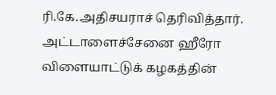ரி.கே.அதிசயராச் தெரிவித்தார்.
அட்டாளைச்சேனை ஹீரோ விளையாட்டுக் கழகத்தின்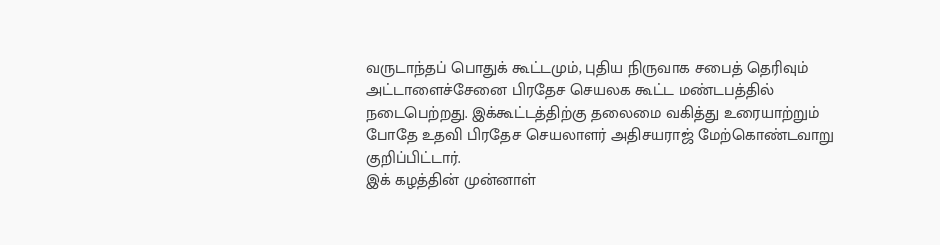வருடாந்தப் பொதுக் கூட்டமும், புதிய நிருவாக சபைத் தெரிவும் அட்டாளைச்சேனை பிரதேச செயலக கூட்ட மண்டபத்தில் நடைபெற்றது. இக்கூட்டத்திற்கு தலைமை வகித்து உரையாற்றும் போதே உதவி பிரதேச செயலாளர் அதிசயராஜ் மேற்கொண்டவாறு குறிப்பிட்டார்.
இக் கழத்தின் முன்னாள்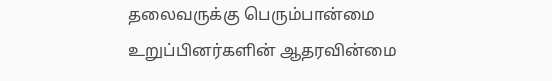தலைவருக்கு பெரும்பான்மை உறுப்பினர்களின் ஆதரவின்மை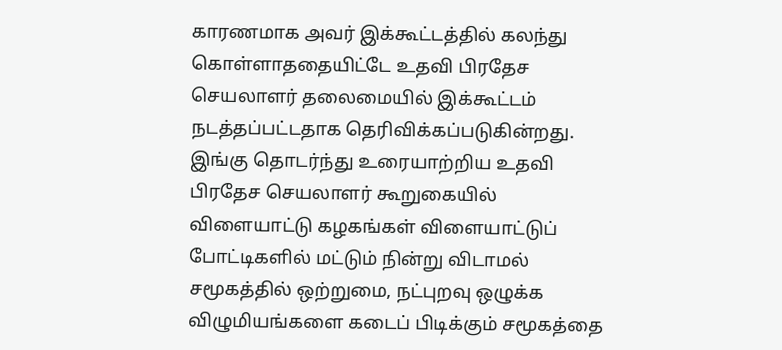காரணமாக அவர் இக்கூட்டத்தில் கலந்து கொள்ளாததையிட்டே உதவி பிரதேச செயலாளர் தலைமையில் இக்கூட்டம் நடத்தப்பட்டதாக தெரிவிக்கப்படுகின்றது.
இங்கு தொடர்ந்து உரையாற்றிய உதவி பிரதேச செயலாளர் கூறுகையில் விளையாட்டு கழகங்கள் விளையாட்டுப் போட்டிகளில் மட்டும் நின்று விடாமல் சமூகத்தில் ஒற்றுமை, நட்புறவு ஒழுக்க விழுமியங்களை கடைப் பிடிக்கும் சமூகத்தை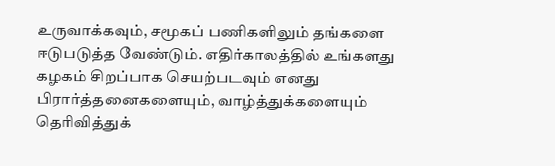உருவாக்கவும், சமூகப் பணிகளிலும் தங்களை ஈடுபடுத்த வேண்டும். எதிர்காலத்தில் உங்களது கழகம் சிறப்பாக செயற்படவும் எனது பிரார்த்தனைகளையும், வாழ்த்துக்களையும் தெரிவித்துக்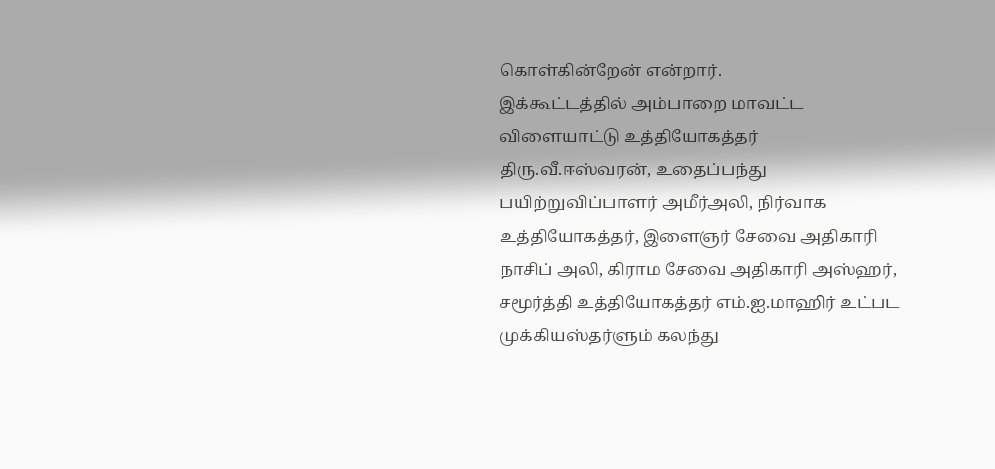கொள்கின்றேன் என்றார்.
இக்கூட்டத்தில் அம்பாறை மாவட்ட விளையாட்டு உத்தியோகத்தர் திரு.வீ.ஈஸ்வரன், உதைப்பந்து பயிற்றுவிப்பாளர் அமீர்அலி, நிர்வாக உத்தியோகத்தர், இளைஞர் சேவை அதிகாரி நாசிப் அலி, கிராம சேவை அதிகாரி அஸ்ஹர், சமூர்த்தி உத்தியோகத்தர் எம்.ஐ.மாஹிர் உட்பட முக்கியஸ்தர்ளும் கலந்து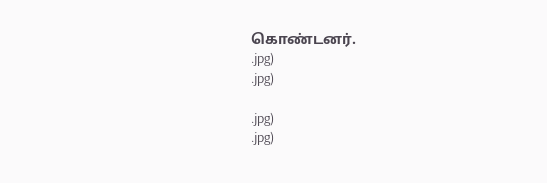கொண்டனர்.
.jpg)
.jpg)

.jpg)
.jpg)